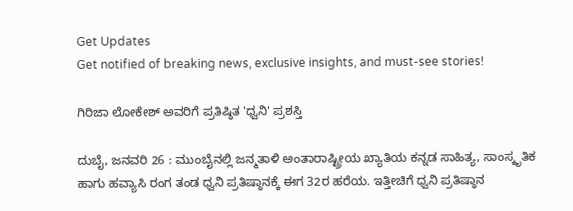Get Updates
Get notified of breaking news, exclusive insights, and must-see stories!

ಗಿರಿಜಾ ಲೋಕೇಶ್ ಅವರಿಗೆ ಪ್ರತಿಷ್ಠಿತ 'ಧ್ವನಿ' ಪ್ರಶಸ್ತಿ

ದುಬೈ, ಜನವರಿ 26 : ಮುಂಬೈನಲ್ಲಿ ಜನ್ಮತಾಳಿ ಅಂತಾರಾಷ್ಟ್ರೀಯ ಖ್ಯಾತಿಯ ಕನ್ನಡ ಸಾಹಿತ್ಯ, ಸಾಂಸ್ಕೃತಿಕ ಹಾಗು ಹವ್ಯಾಸಿ ರಂಗ ತಂಡ ಧ್ವನಿ ಪ್ರತಿಷ್ಠಾನಕ್ಕೆ ಈಗ 32ರ ಹರೆಯ. ಇತ್ತೀಚಿಗೆ ಧ್ವನಿ ಪ್ರತಿಷ್ಠಾನ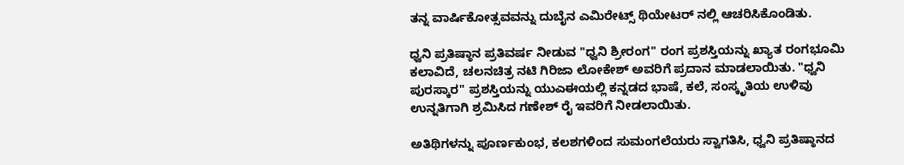ತನ್ನ ವಾರ್ಷಿಕೋತ್ಸವವನ್ನು ದುಬೈನ ಎಮಿರೇಟ್ಸ್ ಥಿಯೇಟರ್ ನಲ್ಲಿ ಆಚರಿಸಿಕೊಂಡಿತು.

ಧ್ವನಿ ಪ್ರತಿಷ್ಠಾನ ಪ್ರತಿವರ್ಷ ನೀಡುವ "ಧ್ವನಿ ಶ್ರೀರಂಗ" ರಂಗ ಪ್ರಶಸ್ತಿಯನ್ನು ಖ್ಯಾತ ರಂಗಭೂಮಿ ಕಲಾವಿದೆ, ಚಲನಚಿತ್ರ ನಟಿ ಗಿರಿಜಾ ಲೋಕೇಶ್ ಅವರಿಗೆ ಪ್ರದಾನ ಮಾಡಲಾಯಿತು. "ಧ್ವನಿ ಪುರಸ್ಕಾರ" ಪ್ರಶಸ್ತಿಯನ್ನು ಯುಎಈಯಲ್ಲಿ ಕನ್ನಡದ ಭಾಷೆ, ಕಲೆ, ಸಂಸ್ಕೃತಿಯ ಉಳಿವು ಉನ್ನತಿಗಾಗಿ ಶ್ರಮಿಸಿದ ಗಣೇಶ್ ರೈ ಇವರಿಗೆ ನೀಡಲಾಯಿತು.

ಅತಿಥಿಗಳನ್ನು ಪೂರ್ಣಕುಂಭ, ಕಲಶಗಳಿಂದ ಸುಮಂಗಲೆಯರು ಸ್ವಾಗತಿಸಿ, ಧ್ವನಿ ಪ್ರತಿಷ್ಠಾನದ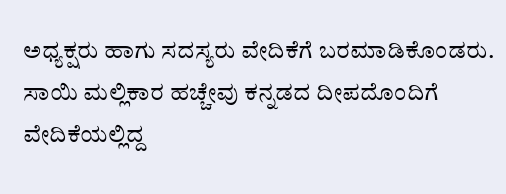ಅಧ್ಯಕ್ಷರು ಹಾಗು ಸದಸ್ಯರು ವೇದಿಕೆಗೆ ಬರಮಾಡಿಕೊಂಡರು. ಸಾಯಿ ಮಲ್ಲಿಕಾರ ಹಚ್ಚೇವು ಕನ್ನಡದ ದೀಪದೊಂದಿಗೆ ವೇದಿಕೆಯಲ್ಲಿದ್ದ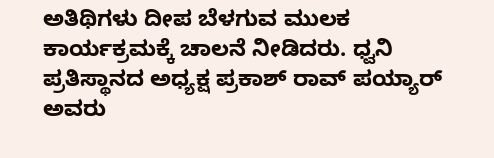ಅತಿಥಿಗಳು ದೀಪ ಬೆಳಗುವ ಮುಲಕ ಕಾರ್ಯಕ್ರಮಕ್ಕೆ ಚಾಲನೆ ನೀಡಿದರು. ಧ್ವನಿ ಪ್ರತಿಸ್ಥಾನದ ಅಧ್ಯಕ್ಷ ಪ್ರಕಾಶ್ ರಾವ್ ಪಯ್ಯಾರ್ ಅವರು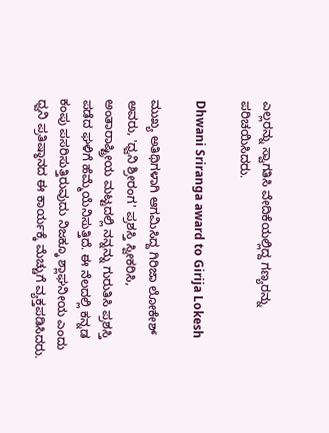ಎಲ್ಲರನ್ನು ಸ್ವಾಗತಿಸಿ ವೇದಿಕೆಯಲ್ಲಿದ್ದ ಗಣ್ಯರನ್ನು ಪರಿಚಯಿಸಿದರು.

Dhwani Sriranga award to Girija Lokesh

ಮುಖ್ಯ ಅತಿಥಿಗಳಾಗಿ ಆಗಮಿಸಿದ್ದ ಗಿರಿಜಾ ಲೋಕೇಶ್ ಅವರು, 'ಧ್ವನಿ ಶ್ರೀರಂಗ' ಪ್ರಶಸ್ತಿ ಸ್ವೀಕರಿಸಿ, ಅಂತಾರಾಷ್ಟ್ರೀಯ ಮಟ್ಟದಲ್ಲಿ ನನ್ನನ್ನು ಗುರುತಿಸಿ ಪ್ರಶಸ್ತಿ ಪಡೆದ ಘಳಿಗೆ ಹೆಮ್ಮೆಯೆನಿಸುತ್ತಿದೆ. ಈ ನೆಲದಲ್ಲಿ ಕನ್ನಡ ಕಂಪು ಪಸರಿಸುತ್ತಿರುವುದು ನಿಜಕ್ಕೂ ಶ್ಲಾಘನೀಯ ಎಂದು ಧ್ವನಿ ಪ್ರತಿಷ್ಠಾನದ ಈ ಕಾರ್ಯಕ್ಕೆ ಮೆಚ್ಚುಗೆ ವ್ಯಕ್ತಪಡಿಸಿದರು.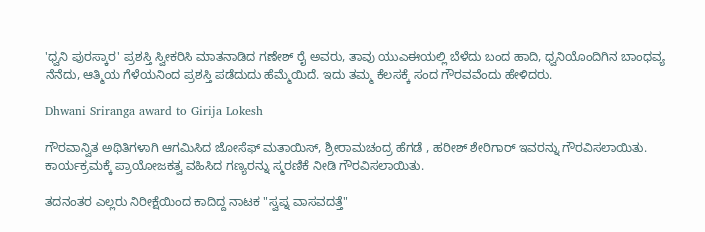'ಧ್ವನಿ ಪುರಸ್ಕಾರ' ಪ್ರಶಸ್ತಿ ಸ್ವೀಕರಿಸಿ ಮಾತನಾಡಿದ ಗಣೇಶ್ ರೈ ಅವರು, ತಾವು ಯುಎಈಯಲ್ಲಿ ಬೆಳೆದು ಬಂದ ಹಾದಿ, ಧ್ವನಿಯೊಂದಿಗಿನ ಬಾಂಧವ್ಯ ನೆನೆದು, ಆತ್ಮಿಯ ಗೆಳೆಯನಿಂದ ಪ್ರಶಸ್ತಿ ಪಡೆದುದು ಹೆಮ್ಮೆಯಿದೆ. ಇದು ತಮ್ಮ ಕೆಲಸಕ್ಕೆ ಸಂದ ಗೌರವವೆಂದು ಹೇಳಿದರು.

Dhwani Sriranga award to Girija Lokesh

ಗೌರವಾನ್ವಿತ ಅಥಿತಿಗಳಾಗಿ ಆಗಮಿಸಿದ ಜೋಸೆಫ್ ಮತಾಯಿಸ್, ಶ್ರೀರಾಮಚಂದ್ರ ಹೆಗಡೆ , ಹರೀಶ್ ಶೇರಿಗಾರ್ ಇವರನ್ನು ಗೌರವಿಸಲಾಯಿತು. ಕಾರ್ಯಕ್ರಮಕ್ಕೆ ಪ್ರಾಯೋಜಕತ್ವ ವಹಿಸಿದ ಗಣ್ಯರನ್ನು ಸ್ಮರಣಿಕೆ ನೀಡಿ ಗೌರವಿಸಲಾಯಿತು.

ತದನಂತರ ಎಲ್ಲರು ನಿರೀಕ್ಷೆಯಿಂದ ಕಾದಿದ್ದ ನಾಟಕ "ಸ್ವಪ್ನ ವಾಸವದತ್ತೆ"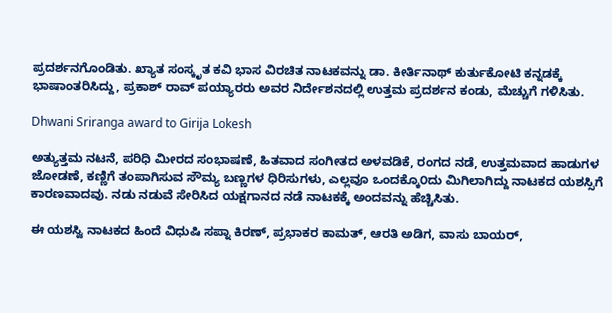ಪ್ರದರ್ಶನಗೊಂಡಿತು. ಖ್ಯಾತ ಸಂಸ್ಕೃತ ಕವಿ ಭಾಸ ವಿರಚಿತ ನಾಟಕವನ್ನು ಡಾ. ಕೀರ್ತಿನಾಥ್ ಕುರ್ತುಕೋಟಿ ಕನ್ನಡಕ್ಕೆ ಭಾಷಾಂತರಿಸಿದ್ದು, ಪ್ರಕಾಶ್ ರಾವ್ ಪಯ್ಯಾರರು ಅವರ ನಿರ್ದೇಶನದಲ್ಲಿ ಉತ್ತಮ ಪ್ರದರ್ಶನ ಕಂಡು, ಮೆಚ್ಚುಗೆ ಗಳಿಸಿತು.

Dhwani Sriranga award to Girija Lokesh

ಅತ್ಯುತ್ತಮ ನಟನೆ, ಪರಿಧಿ ಮೀರದ ಸಂಭಾಷಣೆ, ಹಿತವಾದ ಸಂಗೀತದ ಅಳವಡಿಕೆ, ರಂಗದ ನಡೆ, ಉತ್ತಮವಾದ ಹಾಡುಗಳ ಜೋಡಣೆ, ಕಣ್ಣಿಗೆ ತಂಪಾಗಿಸುವ ಸೌಮ್ಯ ಬಣ್ಣಗಳ ಧಿರಿಸುಗಳು, ಎಲ್ಲವೂ ಒಂದಕ್ಕೊ೦ದು ಮಿಗಿಲಾಗಿದ್ದು ನಾಟಕದ ಯಶಸ್ಸಿಗೆ ಕಾರಣವಾದವು. ನಡು ನಡುವೆ ಸೇರಿಸಿದ ಯಕ್ಷಗಾನದ ನಡೆ ನಾಟಕಕ್ಕೆ ಅಂದವನ್ನು ಹೆಚ್ಚಿಸಿತು.

ಈ ಯಶಸ್ವಿ ನಾಟಕದ ಹಿಂದೆ ವಿಧುಷಿ ಸಪ್ನಾ ಕಿರಣ್, ಪ್ರಭಾಕರ ಕಾಮತ್, ಆರತಿ ಅಡಿಗ, ವಾಸು ಬಾಯರ್,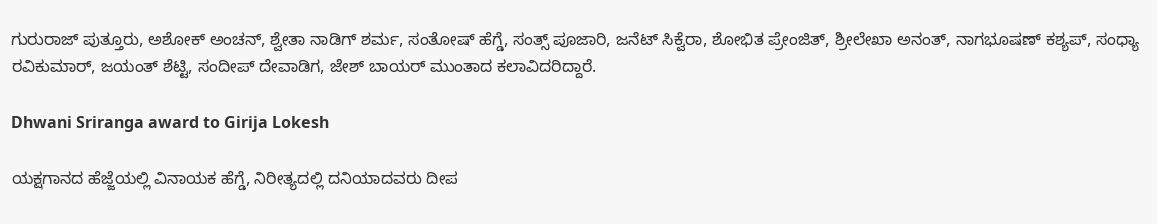ಗುರುರಾಜ್ ಪುತ್ತೂರು, ಅಶೋಕ್ ಅಂಚನ್, ಶ್ವೇತಾ ನಾಡಿಗ್ ಶರ್ಮ, ಸಂತೋಷ್ ಹೆಗ್ಡೆ, ಸಂತ್ಸ್ ಪೂಜಾರಿ, ಜನೆಟ್ ಸಿಕ್ವೆರಾ, ಶೋಭಿತ ಪ್ರೇಂಜಿತ್, ಶ್ರೀಲೇಖಾ ಅನಂತ್, ನಾಗಭೂಷಣ್ ಕಶ್ಯಪ್, ಸಂಧ್ಯಾ ರವಿಕುಮಾರ್, ಜಯಂತ್ ಶೆಟ್ಟಿ, ಸಂದೀಪ್ ದೇವಾಡಿಗ, ಜೇಶ್ ಬಾಯರ್ ಮುಂತಾದ ಕಲಾವಿದರಿದ್ದಾರೆ.

Dhwani Sriranga award to Girija Lokesh

ಯಕ್ಷಗಾನದ ಹೆಜ್ಜೆಯಲ್ಲಿ ವಿನಾಯಕ ಹೆಗ್ಡೆ, ನಿರೀತ್ಯದಲ್ಲಿ ದನಿಯಾದವರು ದೀಪ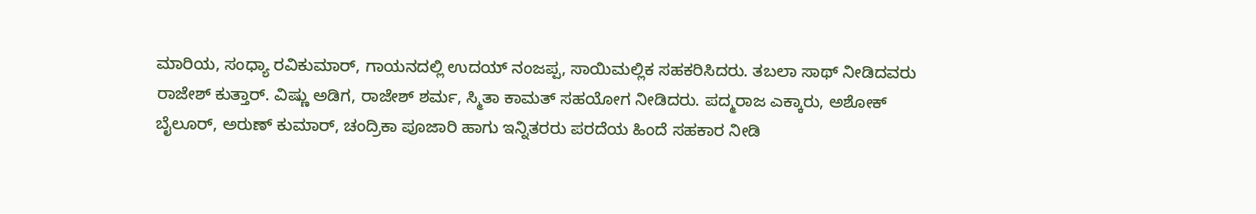ಮಾರಿಯ, ಸಂಧ್ಯಾ ರವಿಕುಮಾರ್, ಗಾಯನದಲ್ಲಿ ಉದಯ್ ನಂಜಪ್ಪ, ಸಾಯಿಮಲ್ಲಿಕ ಸಹಕರಿಸಿದರು. ತಬಲಾ ಸಾಥ್ ನೀಡಿದವರು ರಾಜೇಶ್ ಕುತ್ತಾರ್. ವಿಷ್ಣು ಅಡಿಗ, ರಾಜೇಶ್ ಶರ್ಮ, ಸ್ಮಿತಾ ಕಾಮತ್ ಸಹಯೋಗ ನೀಡಿದರು. ಪದ್ಮರಾಜ ಎಕ್ಕಾರು, ಅಶೋಕ್ ಬೈಲೂರ್, ಅರುಣ್ ಕುಮಾರ್, ಚಂದ್ರಿಕಾ ಪೂಜಾರಿ ಹಾಗು ಇನ್ನಿತರರು ಪರದೆಯ ಹಿಂದೆ ಸಹಕಾರ ನೀಡಿ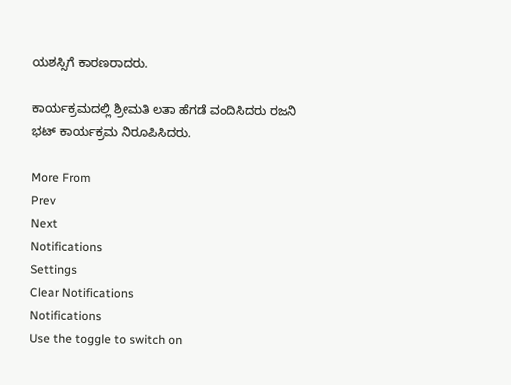ಯಶಸ್ಸಿಗೆ ಕಾರಣರಾದರು.

ಕಾರ್ಯಕ್ರಮದಲ್ಲಿ ಶ್ರೀಮತಿ ಲತಾ ಹೆಗಡೆ ವಂದಿಸಿದರು ರಜನಿ ಭಟ್ ಕಾರ್ಯಕ್ರಮ ನಿರೂಪಿಸಿದರು.

More From
Prev
Next
Notifications
Settings
Clear Notifications
Notifications
Use the toggle to switch on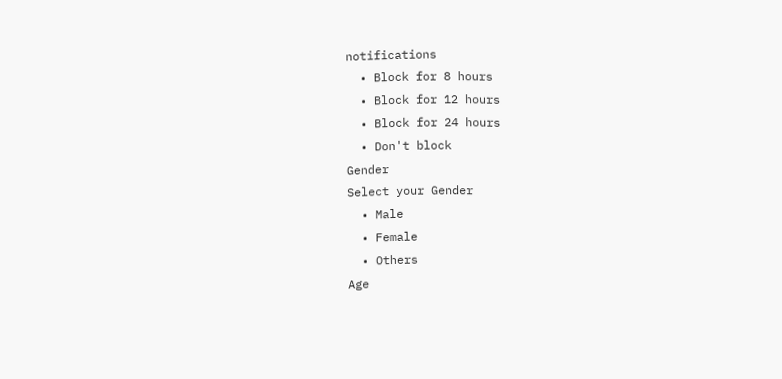notifications
  • Block for 8 hours
  • Block for 12 hours
  • Block for 24 hours
  • Don't block
Gender
Select your Gender
  • Male
  • Female
  • Others
Age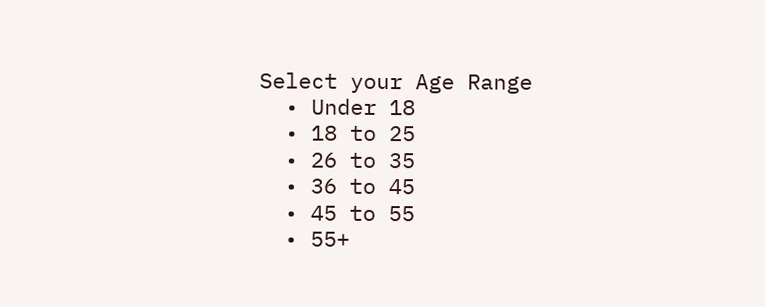Select your Age Range
  • Under 18
  • 18 to 25
  • 26 to 35
  • 36 to 45
  • 45 to 55
  • 55+